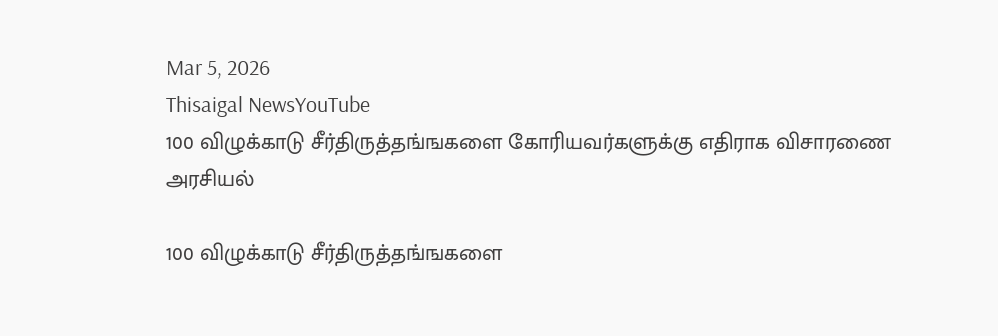Mar 5, 2026
Thisaigal NewsYouTube
100 விழுக்காடு சீர்திருத்தங்ஙகளை கோரியவர்களுக்கு எதிராக விசாரணை
அரசியல்

100 விழுக்காடு சீர்திருத்தங்ஙகளை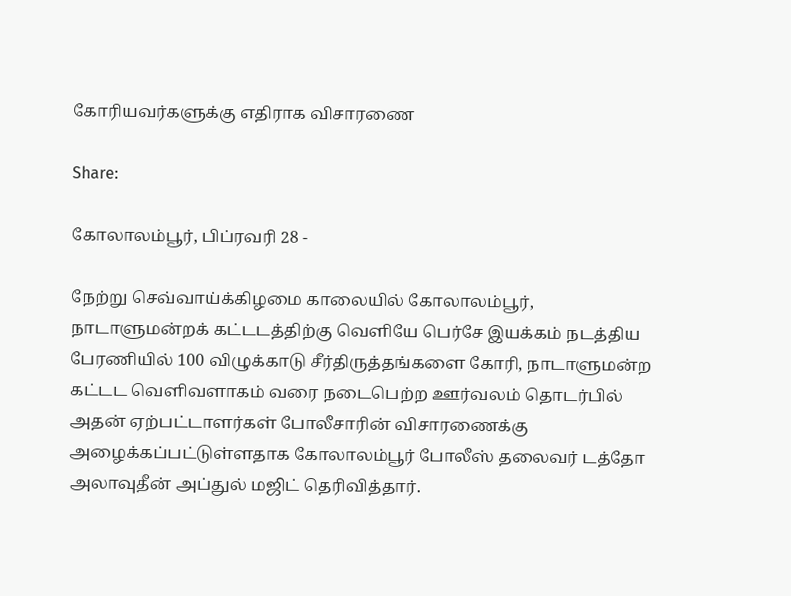கோரியவர்களுக்கு எதிராக விசாரணை

Share:

கோலாலம்பூர், பிப்ரவரி 28 -

நேற்று செவ்வாய்க்கிழமை காலையில் கோலாலம்பூர், நாடாளுமன்றக் கட்டடத்திற்கு வெளியே பெர்சே இயக்கம் நடத்திய பேரணியில் 100 விழுக்காடு சீர்திருத்தங்களை கோரி, நாடாளுமன்ற கட்டட வெளிவளாகம் வரை நடைபெற்ற ஊர்வலம் தொடர்பில் அதன் ஏற்பட்டாளர்கள் போலீசாரின் விசாரணைக்கு அழைக்கப்பட்டுள்ளதாக கோலாலம்பூர் போலீஸ் தலைவர் டத்தோ அலாவுதீன் அப்துல் மஜிட் தெரிவித்தார்.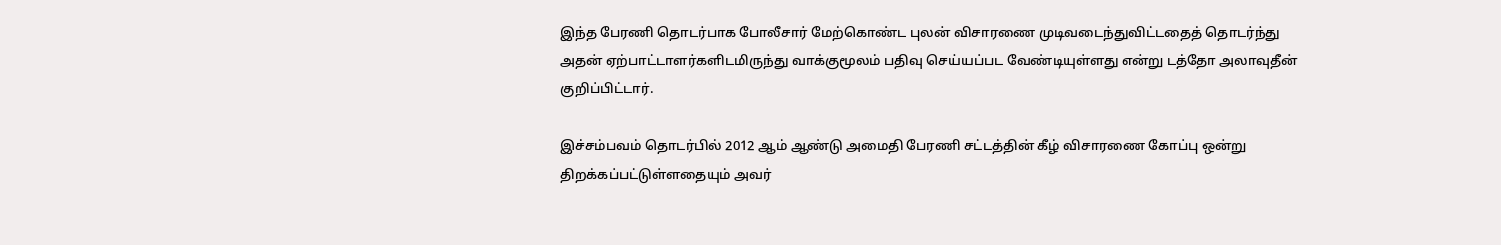இந்த பேரணி தொடர்பாக போலீசார் மேற்கொண்ட புலன் விசாரணை முடிவடைந்துவிட்டதைத் தொடர்ந்து அதன் ஏற்பாட்டாளர்களிடமிருந்து வாக்குமூலம் பதிவு செய்யப்பட வேண்டியுள்ளது என்று டத்தோ அலாவுதீன் குறிப்பிட்டார்.

இச்சம்பவம் தொடர்பில் 2012 ஆம் ஆண்டு அமைதி பேரணி சட்டத்தின் கீழ் விசாரணை கோப்பு ஒன்று திறக்கப்பட்டுள்ளதையும் அவர்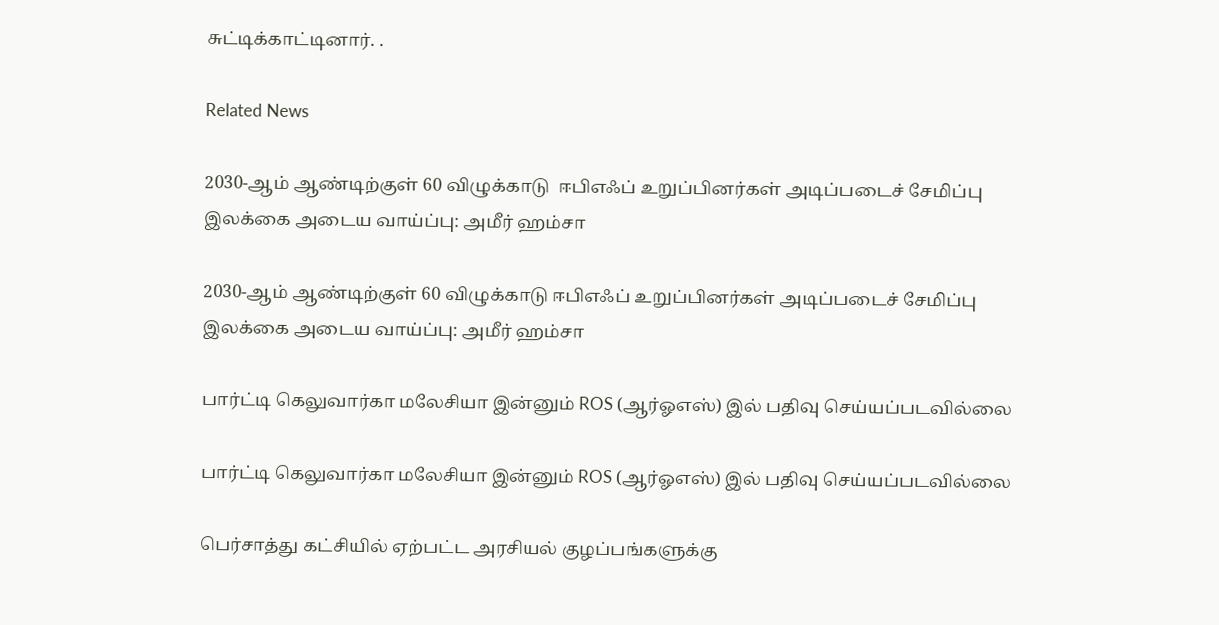சுட்டிக்காட்டினார். .

Related News

2030-ஆம் ஆண்டிற்குள் 60 விழுக்காடு  ஈபிஎஃப் உறுப்பினர்கள் அடிப்படைச் சேமிப்பு இலக்கை அடைய வாய்ப்பு: அமீர் ஹம்சா

2030-ஆம் ஆண்டிற்குள் 60 விழுக்காடு ஈபிஎஃப் உறுப்பினர்கள் அடிப்படைச் சேமிப்பு இலக்கை அடைய வாய்ப்பு: அமீர் ஹம்சா

பார்ட்டி கெலுவார்கா மலேசியா இன்னும் ROS (ஆர்ஓஎஸ்) இல் பதிவு செய்யப்படவில்லை

பார்ட்டி கெலுவார்கா மலேசியா இன்னும் ROS (ஆர்ஓஎஸ்) இல் பதிவு செய்யப்படவில்லை

பெர்சாத்து கட்சியில் ஏற்பட்ட அரசியல் குழப்பங்களுக்கு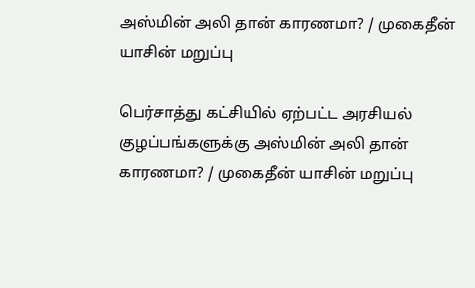அஸ்மின் அலி தான் காரணமா? / முகைதீன் யாசின் மறுப்பு

பெர்சாத்து கட்சியில் ஏற்பட்ட அரசியல் குழப்பங்களுக்கு அஸ்மின் அலி தான் காரணமா? / முகைதீன் யாசின் மறுப்பு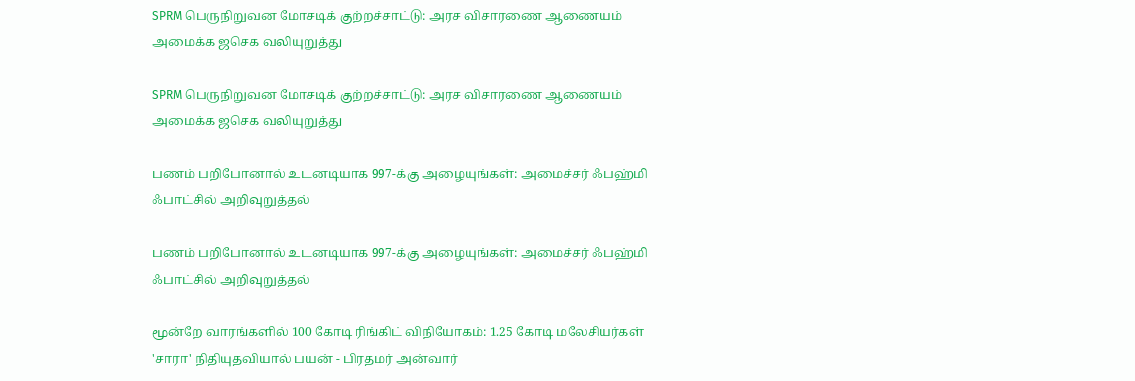SPRM பெருநிறுவன மோசடிக் குற்றச்சாட்டு: அரச விசாரணை ஆணையம் அமைக்க ஜசெக வலியுறுத்து

SPRM பெருநிறுவன மோசடிக் குற்றச்சாட்டு: அரச விசாரணை ஆணையம் அமைக்க ஜசெக வலியுறுத்து

பணம் பறிபோனால் உடனடியாக 997-க்கு அழையுங்கள்: அமைச்சர் ஃபஹ்மி ஃபாட்சில் அறிவுறுத்தல்

பணம் பறிபோனால் உடனடியாக 997-க்கு அழையுங்கள்: அமைச்சர் ஃபஹ்மி ஃபாட்சில் அறிவுறுத்தல்

மூன்றே வாரங்களில் 100 கோடி ரிங்கிட் விநியோகம்: 1.25 கோடி மலேசியர்கள் 'சாரா' நிதியுதவியால் பயன் - பிரதமர் அன்வார்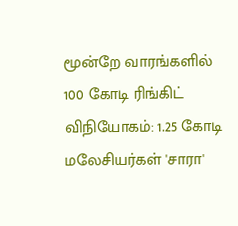மூன்றே வாரங்களில் 100 கோடி ரிங்கிட் விநியோகம்: 1.25 கோடி மலேசியர்கள் 'சாரா'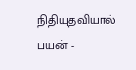நிதியுதவியால் பயன் -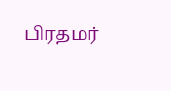பிரதமர்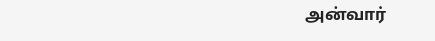அன்வார்